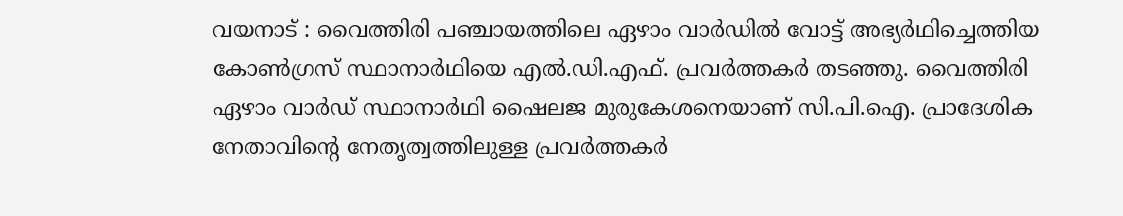വയനാട് : വൈത്തിരി പഞ്ചായത്തിലെ ഏഴാം വാർഡിൽ വോട്ട് അഭ്യർഥിച്ചെത്തിയ കോൺഗ്രസ് സ്ഥാനാർഥിയെ എൽ.ഡി.എഫ്. പ്രവർത്തകർ തടഞ്ഞു. വൈത്തിരി ഏഴാം വാർഡ് സ്ഥാനാർഥി ഷൈലജ മുരുകേശനെയാണ് സി.പി.ഐ. പ്രാദേശിക നേതാവിന്റെ നേതൃത്വത്തിലുള്ള പ്രവർത്തകർ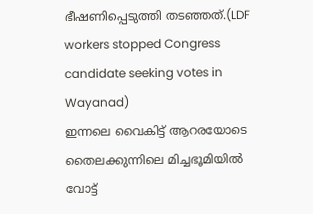ഭീഷണിപ്പെടുത്തി തടഞ്ഞത്.(LDF workers stopped Congress candidate seeking votes in Wayanad)
ഇന്നലെ വൈകിട്ട് ആറരയോടെ തൈലക്കുന്നിലെ മിച്ചഭൂമിയിൽ വോട്ട്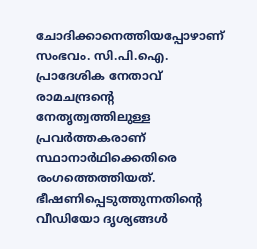ചോദിക്കാനെത്തിയപ്പോഴാണ് സംഭവം. സി.പി.ഐ. പ്രാദേശിക നേതാവ് രാമചന്ദ്രൻ്റെ നേതൃത്വത്തിലുള്ള പ്രവർത്തകരാണ് സ്ഥാനാർഥിക്കെതിരെ രംഗത്തെത്തിയത്. ഭീഷണിപ്പെടുത്തുന്നതിൻ്റെ വീഡിയോ ദൃശ്യങ്ങൾ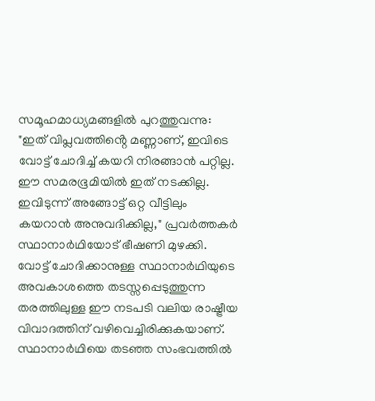സമൂഹമാധ്യമങ്ങളിൽ പുറത്തുവന്നു:
"ഇത് വിപ്ലവത്തിൻ്റെ മണ്ണാണ്, ഇവിടെ വോട്ട് ചോദിച്ച് കയറി നിരങ്ങാൻ പറ്റില്ല. ഈ സമരഭൂമിയിൽ ഇത് നടക്കില്ല. ഇവിടുന്ന് അങ്ങോട്ട് ഒറ്റ വീട്ടിലും കയറാൻ അനുവദിക്കില്ല," പ്രവർത്തകർ സ്ഥാനാർഥിയോട് ഭീഷണി മുഴക്കി. വോട്ട് ചോദിക്കാനുള്ള സ്ഥാനാർഥിയുടെ അവകാശത്തെ തടസ്സപ്പെടുത്തുന്ന തരത്തിലുള്ള ഈ നടപടി വലിയ രാഷ്ട്രീയ വിവാദത്തിന് വഴിവെച്ചിരിക്കുകയാണ്. സ്ഥാനാർഥിയെ തടഞ്ഞ സംഭവത്തിൽ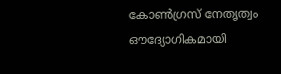കോൺഗ്രസ് നേതൃത്വം ഔദ്യോഗികമായി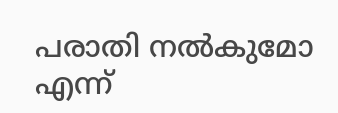പരാതി നൽകുമോ എന്ന്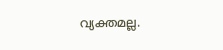വ്യക്തമല്ല.